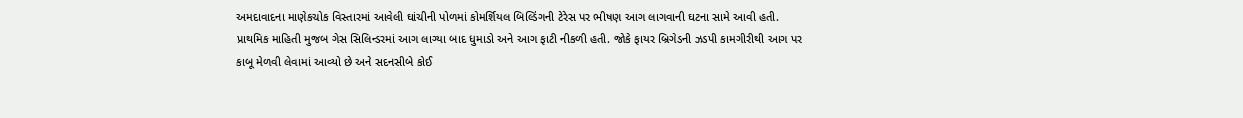અમદાવાદના માણેકચોક વિસ્તારમાં આવેલી ઘાંચીની પોળમાં કોમર્શિયલ બિલ્ડિંગની ટેરેસ પર ભીષણ આગ લાગવાની ઘટના સામે આવી હતી. પ્રાથમિક માહિતી મુજબ ગેસ સિલિન્ડરમાં આગ લાગ્યા બાદ ધુમાડો અને આગ ફાટી નીકળી હતી. જોકે ફાયર બ્રિગેડની ઝડપી કામગીરીથી આગ પર કાબૂ મેળવી લેવામાં આવ્યો છે અને સદનસીબે કોઈ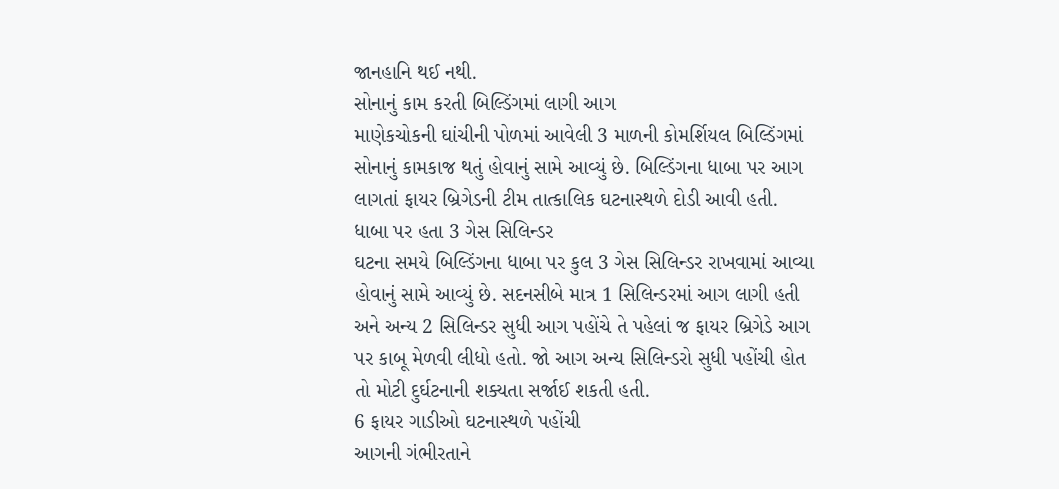જાનહાનિ થઈ નથી.
સોનાનું કામ કરતી બિલ્ડિંગમાં લાગી આગ
માણેકચોકની ઘાંચીની પોળમાં આવેલી 3 માળની કોમર્શિયલ બિલ્ડિંગમાં સોનાનું કામકાજ થતું હોવાનું સામે આવ્યું છે. બિલ્ડિંગના ધાબા પર આગ લાગતાં ફાયર બ્રિગેડની ટીમ તાત્કાલિક ઘટનાસ્થળે દોડી આવી હતી.
ધાબા પર હતા 3 ગેસ સિલિન્ડર
ઘટના સમયે બિલ્ડિંગના ધાબા પર કુલ 3 ગેસ સિલિન્ડર રાખવામાં આવ્યા હોવાનું સામે આવ્યું છે. સદનસીબે માત્ર 1 સિલિન્ડરમાં આગ લાગી હતી અને અન્ય 2 સિલિન્ડર સુધી આગ પહોંચે તે પહેલાં જ ફાયર બ્રિગેડે આગ પર કાબૂ મેળવી લીધો હતો. જો આગ અન્ય સિલિન્ડરો સુધી પહોંચી હોત તો મોટી દુર્ઘટનાની શક્યતા સર્જાઈ શકતી હતી.
6 ફાયર ગાડીઓ ઘટનાસ્થળે પહોંચી
આગની ગંભીરતાને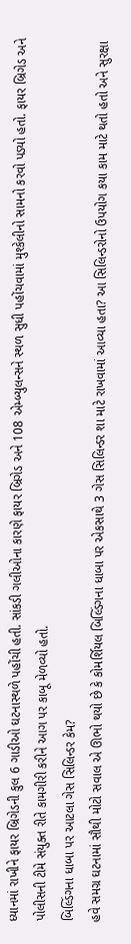ધ્યાનમાં રાખીને ફાયર બ્રિગેડની કુલ 6 ગાડીઓ ઘટનાસ્થળે પહોંચી હતી. સાંકડી ગલીઓના કારણે ફાયર બ્રિગેડ અને 108 એમ્બ્યુલન્સને સ્થળ સુધી પહોંચવામાં મુશ્કેલીનો સામનો કરવો પડ્યો હતો. ફાયર બ્રિગેડ અને પોલીસની ટીમે સંયુક્ત રીતે કામગીરી કરીને આગ પર કાબૂ મેળવ્યો હતો.
બિલ્ડિંગના ધાબા પર આટલા ગેસ સિલિન્ડર કેમ?
હવે સમગ્ર ઘટનામાં સૌથી મોટો સવાલ એ ઊભો થયો છે કે કોમર્શિયલ બિલ્ડિંગના ધાબા પર એકસાથે 3 ગેસ સિલિન્ડર શા માટે રાખવામાં આવ્યા હતા? આ સિલિન્ડરોનો ઉપયોગ કયા કામ માટે થતો હતો અને સુરક્ષા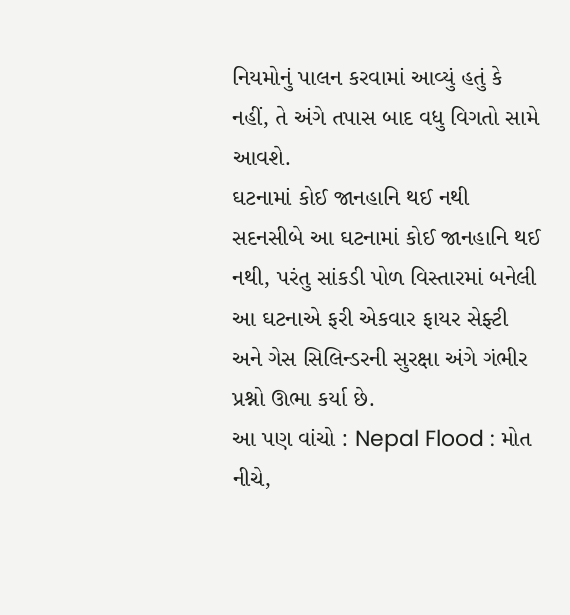નિયમોનું પાલન કરવામાં આવ્યું હતું કે નહીં, તે અંગે તપાસ બાદ વધુ વિગતો સામે આવશે.
ઘટનામાં કોઈ જાનહાનિ થઈ નથી
સદનસીબે આ ઘટનામાં કોઈ જાનહાનિ થઈ નથી, પરંતુ સાંકડી પોળ વિસ્તારમાં બનેલી આ ઘટનાએ ફરી એકવાર ફાયર સેફ્ટી અને ગેસ સિલિન્ડરની સુરક્ષા અંગે ગંભીર પ્રશ્નો ઊભા કર્યા છે.
આ પણ વાંચો : Nepal Flood : મોત નીચે,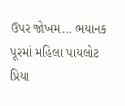ઉપર જોખમ... ભયાનક પૂરમાં મહિલા પાયલોટ પ્રિયા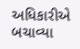અધિકારીએ બચાવ્યા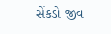સેંકડો જીવ